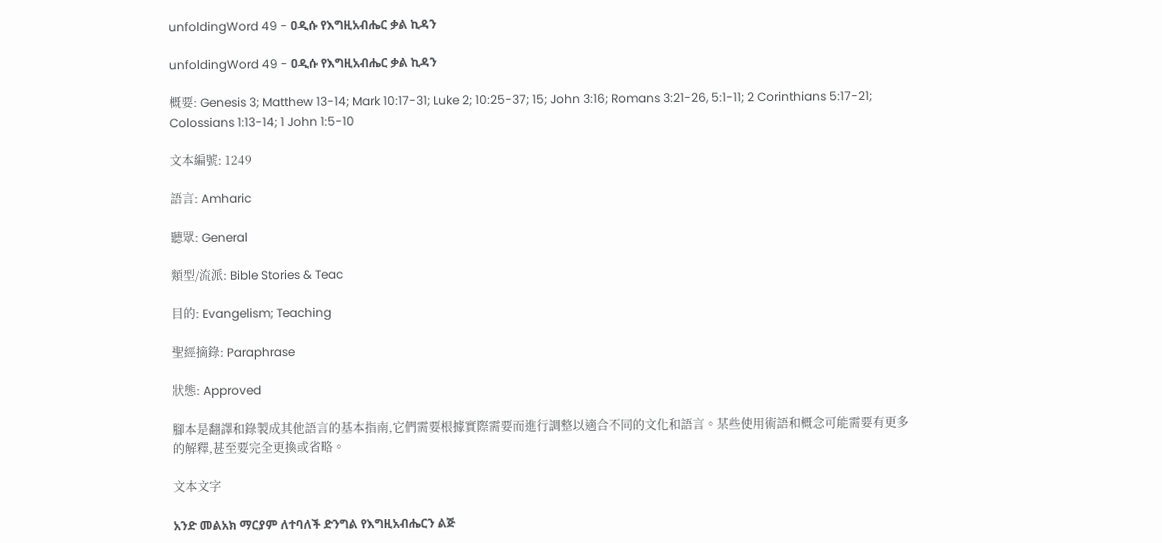unfoldingWord 49 - ዐዲሱ የእግዚአብሔር ቃል ኪዳን

unfoldingWord 49 - ዐዲሱ የእግዚአብሔር ቃል ኪዳን

概要: Genesis 3; Matthew 13-14; Mark 10:17-31; Luke 2; 10:25-37; 15; John 3:16; Romans 3:21-26, 5:1-11; 2 Corinthians 5:17-21; Colossians 1:13-14; 1 John 1:5-10

文本編號: 1249

語言: Amharic

聽眾: General

類型/流派: Bible Stories & Teac

目的: Evangelism; Teaching

聖經摘錄: Paraphrase

狀態: Approved

腳本是翻譯和錄製成其他語言的基本指南,它們需要根據實際需要而進行調整以適合不同的文化和語言。某些使用術語和概念可能需要有更多的解釋,甚至要完全更換或省略。

文本文字

አንድ መልአክ ማርያም ለተባለች ድንግል የእግዚአብሔርን ልጅ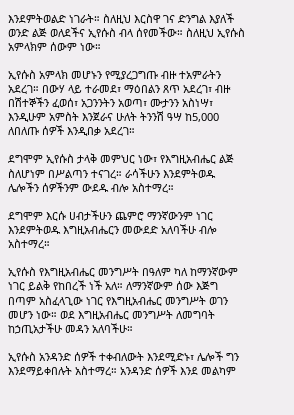እንደምትወልድ ነገራት። ስለዚህ እርስዋ ገና ድንግል እያለች ወንድ ልጅ ወለደችና ኢየሱስ ብላ ሰየመችው። ስለዚህ ኢየሱስ አምላክም ሰውም ነው።

ኢየሱስ አምላክ መሆኑን የሚያረጋግጡ ብዙ ተአምራትን አደረገ። በውሃ ላይ ተራመደ፣ ማዕበልን ጸጥ አደረገ፣ ብዙ በሽተኞችን ፈወሰ፣ አጋንንትን አወጣ፣ ሙታንን አስነሣ፣ እንዲሁም አምስት እንጀራና ሁለት ትንንሽ ዓሣ ከ5,000 ለበለጡ ሰዎች እንዲበቃ አደረገ።

ደግሞም ኢየሱስ ታላቅ መምህር ነው፣ የእግዚአብሔር ልጅ ስለሆነም በሥልጣን ተናገረ። ራሳችሁን እንደምትወዱ ሌሎችን ሰዎችንም ውደዱ ብሎ አስተማረ።

ደግሞም እርሱ ሀብታችሁን ጨምሮ ማንኛውንም ነገር እንደምትወዱ እግዚአብሔርን መውደድ አለባችሁ ብሎ አስተማረ።

ኢየሱስ የእግዚአብሔር መንግሥት በዓለም ካለ ከማንኛውም ነገር ይልቅ የከበረች ነች አለ። ለማንኛውም ሰው እጅግ በጣም አስፈላጊው ነገር የእግዚአብሔር መንግሥት ወገን መሆን ነው። ወደ እግዚአብሔር መንግሥት ለመግባት ከኃጢአታችሁ መዳን አለባችሁ።

ኢየሱስ አንዳንድ ሰዎች ተቀብለውት እንደሚድኑ፣ ሌሎች ግን እንደማይቀበሉት አስተማረ። አንዳንድ ሰዎች እንደ መልካም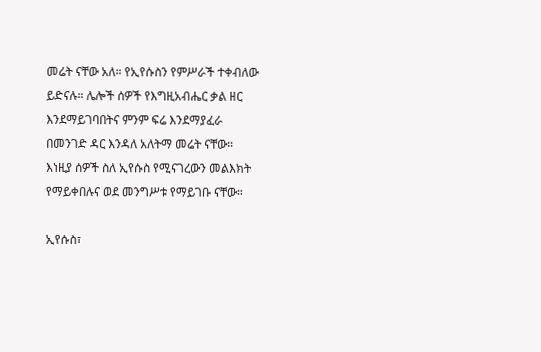መሬት ናቸው አለ። የኢየሱስን የምሥራች ተቀብለው ይድናሉ። ሌሎች ሰዎች የእግዚአብሔር ቃል ዘር እንደማይገባበትና ምንም ፍሬ እንደማያፈራ በመንገድ ዳር እንዳለ አለትማ መሬት ናቸው። እነዚያ ሰዎች ስለ ኢየሱስ የሚናገረውን መልእክት የማይቀበሉና ወደ መንግሥቱ የማይገቡ ናቸው።

ኢየሱስ፣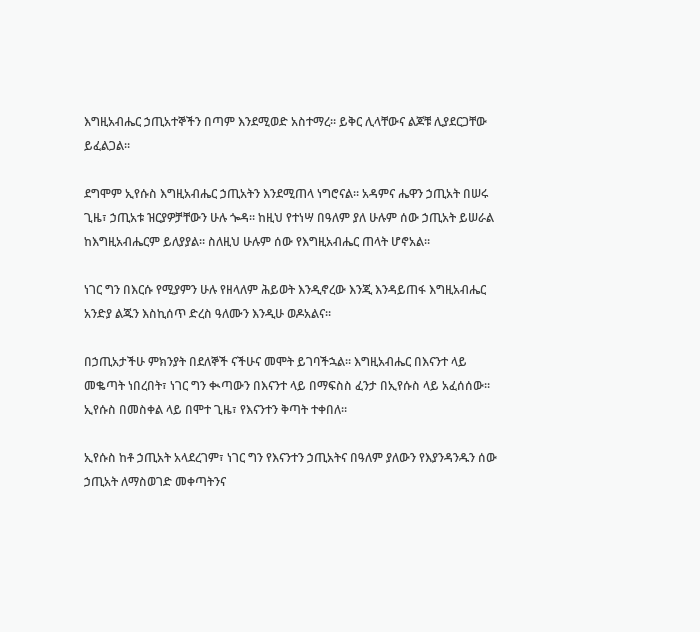እግዚአብሔር ኃጢአተኞችን በጣም እንደሚወድ አስተማረ። ይቅር ሊላቸውና ልጆቹ ሊያደርጋቸው ይፈልጋል።

ደግሞም ኢየሱስ እግዚአብሔር ኃጢአትን እንደሚጠላ ነግሮናል። አዳምና ሔዋን ኃጢአት በሠሩ ጊዜ፣ ኃጢአቱ ዝርያዎቻቸውን ሁሉ ጐዳ። ከዚህ የተነሣ በዓለም ያለ ሁሉም ሰው ኃጢአት ይሠራል ከእግዚአብሔርም ይለያያል። ስለዚህ ሁሉም ሰው የእግዚአብሔር ጠላት ሆኖአል።

ነገር ግን በእርሱ የሚያምን ሁሉ የዘላለም ሕይወት እንዲኖረው እንጂ እንዳይጠፋ እግዚአብሔር አንድያ ልጁን እስኪሰጥ ድረስ ዓለሙን እንዲሁ ወዶአልና።

በኃጢአታችሁ ምክንያት በደለኞች ናችሁና መሞት ይገባችኋል። እግዚአብሔር በእናንተ ላይ መቈጣት ነበረበት፣ ነገር ግን ቊጣውን በእናንተ ላይ በማፍስስ ፈንታ በኢየሱስ ላይ አፈሰሰው። ኢየሱስ በመስቀል ላይ በሞተ ጊዜ፣ የእናንተን ቅጣት ተቀበለ።

ኢየሱስ ከቶ ኃጢአት አላደረገም፣ ነገር ግን የእናንተን ኃጢአትና በዓለም ያለውን የእያንዳንዱን ሰው ኃጢአት ለማስወገድ መቀጣትንና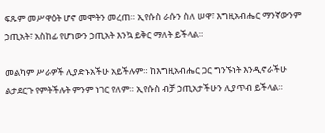ፍጹም መሥዋዕት ሆኖ መሞትን መረጠ። ኢየሱስ ራሱን ስለ ሠዋ፣ እግዚአብሔር ማንኛውንም ኃጢአት፣ አስከፊ የሆነውን ኃጢአት እንኳ ይቅር ማለት ይችላል።

መልካም ሥራዎች ሊያድኑአችሁ አይችሉም። ከእግዚአብሔር ጋር ግንኙነት እንዲኖራችሁ ልታደርጉ የምትችሉት ምንም ነገር የለም። ኢየሱስ ብቻ ኃጢአታችሁን ሊያጥብ ይችላል።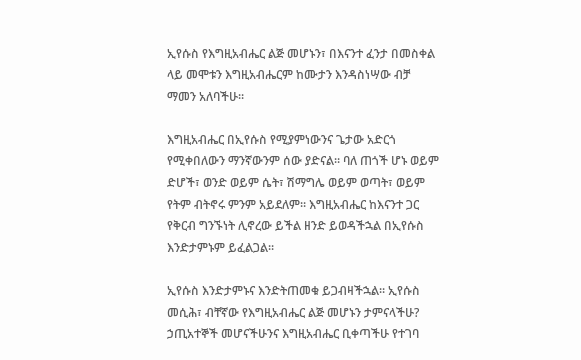ኢየሱስ የእግዚአብሔር ልጅ መሆኑን፣ በእናንተ ፈንታ በመስቀል ላይ መሞቱን እግዚአብሔርም ከሙታን እንዳስነሣው ብቻ ማመን አለባችሁ።

እግዚአብሔር በኢየሱስ የሚያምነውንና ጌታው አድርጎ የሚቀበለውን ማንኛውንም ሰው ያድናል። ባለ ጠጎች ሆኑ ወይም ድሆች፣ ወንድ ወይም ሴት፣ ሽማግሌ ወይም ወጣት፣ ወይም የትም ብትኖሩ ምንም አይደለም። እግዚአብሔር ከእናንተ ጋር የቅርብ ግንኙነት ሊኖረው ይችል ዘንድ ይወዳችኋል በኢየሱስ እንድታምኑም ይፈልጋል።

ኢየሱስ እንድታምኑና እንድትጠመቁ ይጋብዛችኋል። ኢየሱስ መሲሕ፣ ብቸኛው የእግዚአብሔር ልጅ መሆኑን ታምናላችሁ? ኃጢአተኞች መሆናችሁንና እግዚአብሔር ቢቀጣችሁ የተገባ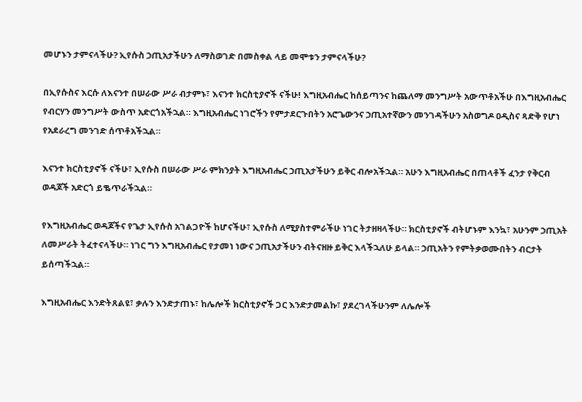መሆኑን ታምናላችሁ? ኢየሱስ ኃጢአታችሁን ለማስወገድ በመስቀል ላይ መሞቱን ታምናላችሁ?

በኢየሱስና እርሱ ለእናንተ በሠራው ሥራ ብታምኑ፣ እናንተ ክርስቲያኖች ናችሁ! እግዚአብሔር ከሰይጣንና ከጨለማ መንግሥት አውጥቶአችሁ በእግዚአብሔር የብርሃን መንግሥት ውስጥ አድርጎአችኋል። እግዚአብሔር ነገሮችን የምታደርጉበትን አሮጌውንና ኃጢአተኛውን መንገዳችሁን አስወግዶ ዐዲስና ጻድቅ የሆነ የአደራረግ መንገድ ሰጥቶአችኋል።

እናንተ ክርስቲያኖች ናችሁ፣ ኢየሱስ በሠራው ሥራ ምክንያት እግዚአብሔር ኃጢአታችሁን ይቅር ብሎአችኋል። አሁን እግዚአብሔር በጠላቶች ፈንታ የቅርብ ወዳጆች አድርጎ ይቈጥራችኋል።

የእግዚአብሔር ወዳጆችና የጌታ ኢየሱስ አገልጋዮች ከሆናችሁ፣ ኢየሱስ ለሚያስተምራችሁ ነገር ትታዘዛላችሁ። ክርስቲያኖች ብትሆኑም እንኳ፣ አሁንም ኃጢአት ለመሥራት ትፈተናላችሁ። ነገር ግን እግዚአብሔር የታመነ ነውና ኃጢአታችሁን ብትናዘዙ ይቅር እላችኋለሁ ይላል። ኃጢአትን የምትቃወሙበትን ብርታት ይሰጣችኋል።

እግዚአብሔር እንድትጸልዩ፣ ቃሉን እንድታጠኑ፣ ከሌሎች ክርስቲያኖች ጋር እንድታመልኩ፣ ያደረገላችሁንም ለሌሎች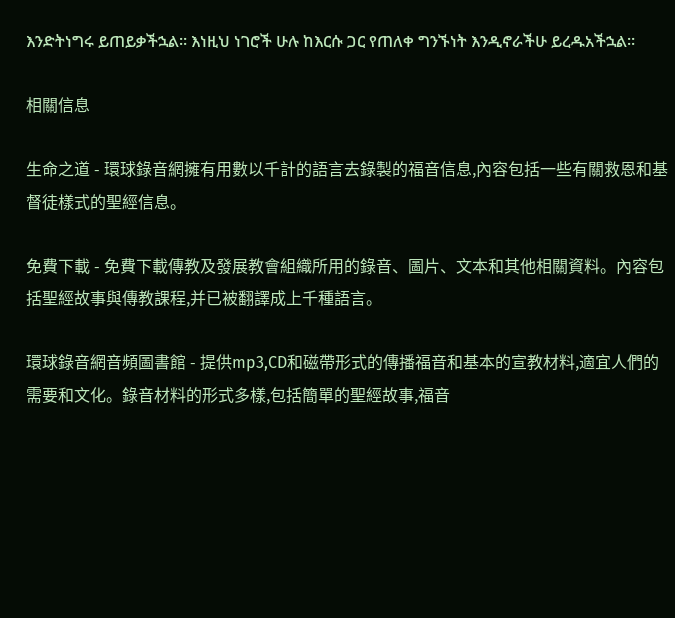እንድትነግሩ ይጠይቃችኋል። እነዚህ ነገሮች ሁሉ ከእርሱ ጋር የጠለቀ ግንኙነት እንዲኖራችሁ ይረዱአችኋል።

相關信息

生命之道 - 環球錄音網擁有用數以千計的語言去錄製的福音信息,內容包括一些有關救恩和基督徒樣式的聖經信息。

免費下載 - 免費下載傳教及發展教會組織所用的錄音、圖片、文本和其他相關資料。內容包括聖經故事與傳教課程,并已被翻譯成上千種語言。

環球錄音網音頻圖書館 - 提供mp3,CD和磁帶形式的傳播福音和基本的宣教材料,適宜人們的需要和文化。錄音材料的形式多樣,包括簡單的聖經故事,福音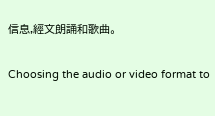信息,經文朗誦和歌曲。

Choosing the audio or video format to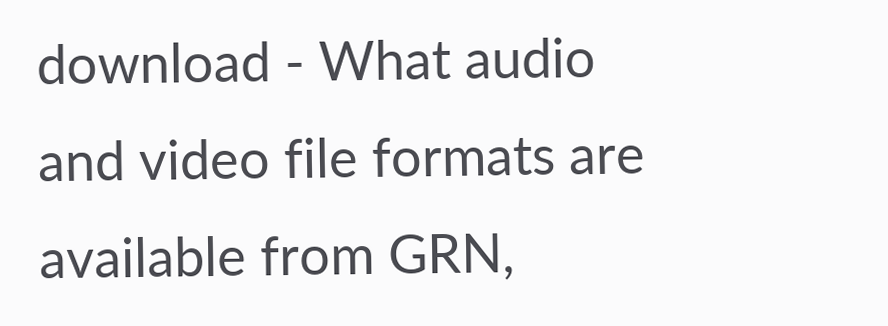download - What audio and video file formats are available from GRN,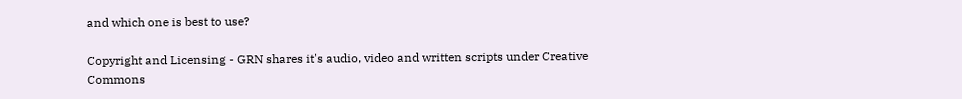and which one is best to use?

Copyright and Licensing - GRN shares it's audio, video and written scripts under Creative Commons